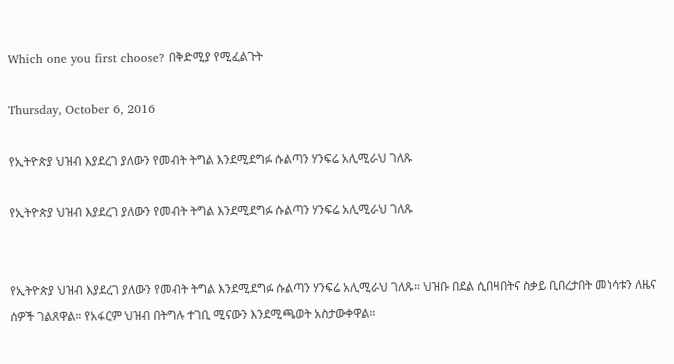Which one you first choose? በቅድሚያ የሚፈልጉት

Thursday, October 6, 2016

የኢትዮጵያ ህዝብ እያደረገ ያለውን የመብት ትግል እንደሚደግፉ ሱልጣን ሃንፍሬ አሊሚራህ ገለጹ

የኢትዮጵያ ህዝብ እያደረገ ያለውን የመብት ትግል እንደሚደግፉ ሱልጣን ሃንፍሬ አሊሚራህ ገለጹ


የኢትዮጵያ ህዝብ እያደረገ ያለውን የመብት ትግል እንደሚደግፉ ሱልጣን ሃንፍሬ አሊሚራህ ገለጹ። ህዝቡ በደል ሲበዛበትና ስቃይ ቢበረታበት መነሳቱን ለዜና ሰዎች ገልጸዋል። የአፋርም ህዝብ በትግሉ ተገቢ ሚናውን እንደሚጫወት አስታውቀዋል።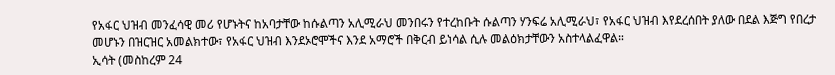የአፋር ህዝብ መንፈሳዊ መሪ የሆኑትና ከአባታቸው ከሱልጣን አሊሚራህ መንበሩን የተረከቡት ሱልጣን ሃንፍሬ አሊሚራህ፣ የአፋር ህዝብ እየደረሰበት ያለው በደል እጅግ የበረታ መሆኑን በዝርዝር አመልክተው፣ የአፋር ህዝብ እንደኦሮሞችና እንደ አማሮች በቅርብ ይነሳል ሲሉ መልዕክታቸውን አስተላልፈዋል።
ኢሳት (መስከረም 24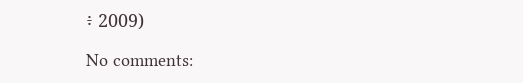፥ 2009)

No comments: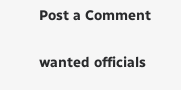Post a Comment

wanted officials